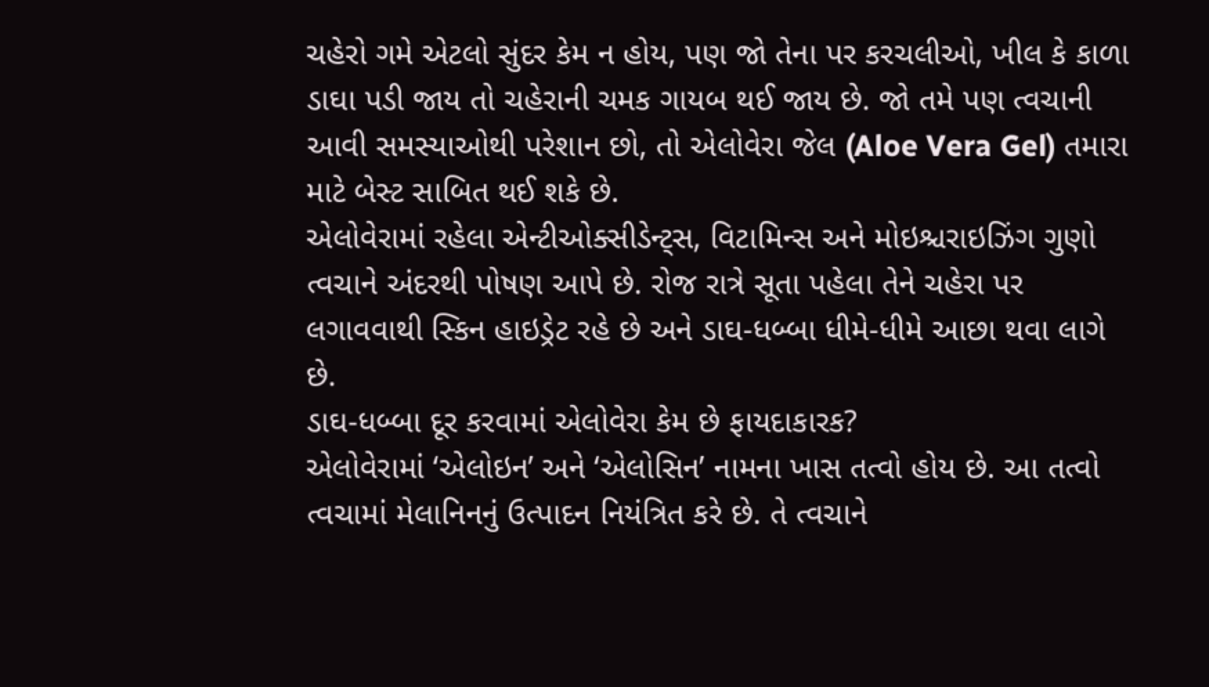ચહેરો ગમે એટલો સુંદર કેમ ન હોય, પણ જો તેના પર કરચલીઓ, ખીલ કે કાળા ડાઘા પડી જાય તો ચહેરાની ચમક ગાયબ થઈ જાય છે. જો તમે પણ ત્વચાની આવી સમસ્યાઓથી પરેશાન છો, તો એલોવેરા જેલ (Aloe Vera Gel) તમારા માટે બેસ્ટ સાબિત થઈ શકે છે.
એલોવેરામાં રહેલા એન્ટીઓક્સીડેન્ટ્સ, વિટામિન્સ અને મોઇશ્ચરાઇઝિંગ ગુણો ત્વચાને અંદરથી પોષણ આપે છે. રોજ રાત્રે સૂતા પહેલા તેને ચહેરા પર લગાવવાથી સ્કિન હાઇડ્રેટ રહે છે અને ડાઘ-ધબ્બા ધીમે-ધીમે આછા થવા લાગે છે.
ડાઘ-ધબ્બા દૂર કરવામાં એલોવેરા કેમ છે ફાયદાકારક?
એલોવેરામાં ‘એલોઇન’ અને ‘એલોસિન’ નામના ખાસ તત્વો હોય છે. આ તત્વો ત્વચામાં મેલાનિનનું ઉત્પાદન નિયંત્રિત કરે છે. તે ત્વચાને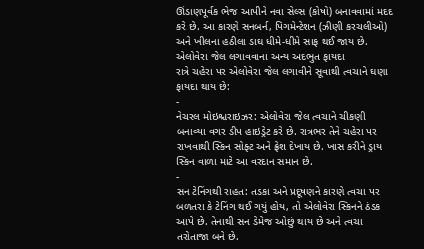ઊંડાણપૂર્વક ભેજ આપીને નવા સેલ્સ (કોષો) બનાવવામાં મદદ કરે છે. આ કારણે સનબર્ન, પિગમેન્ટેશન (ઝીણી કરચલીઓ) અને ખીલના હઠીલા ડાઘ ધીમે-ધીમે સાફ થઈ જાય છે.
એલોવેરા જેલ લગાવવાના અન્ય અદભુત ફાયદા
રાત્રે ચહેરા પર એલોવેરા જેલ લગાવીને સૂવાથી ત્વચાને ઘણા ફાયદા થાય છે:
-
નેચરલ મોઇશ્ચરાઇઝર: એલોવેરા જેલ ત્વચાને ચીકણી બનાવ્યા વગર ડીપ હાઇડ્રેટ કરે છે. રાત્રભર તેને ચહેરા પર રાખવાથી સ્કિન સોફ્ટ અને ફ્રેશ દેખાય છે. ખાસ કરીને ડ્રાય સ્કિન વાળા માટે આ વરદાન સમાન છે.
-
સન ટેનિંગથી રાહત: તડકા અને પ્રદૂષણને કારણે ત્વચા પર બળતરા કે ટેનિંગ થઈ ગયું હોય, તો એલોવેરા સ્કિનને ઠંડક આપે છે. તેનાથી સન ડેમેજ ઓછું થાય છે અને ત્વચા તરોતાજા બને છે.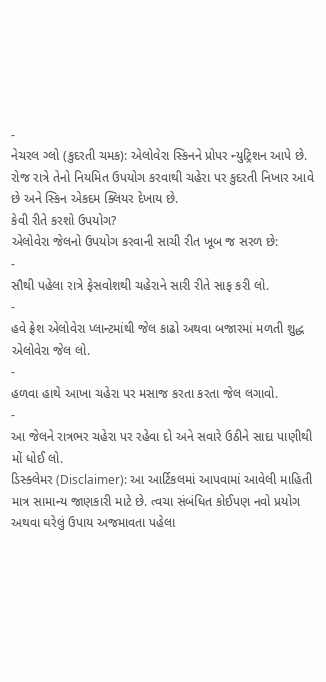-
નેચરલ ગ્લો (કુદરતી ચમક): એલોવેરા સ્કિનને પ્રોપર ન્યુટ્રિશન આપે છે. રોજ રાત્રે તેનો નિયમિત ઉપયોગ કરવાથી ચહેરા પર કુદરતી નિખાર આવે છે અને સ્કિન એકદમ ક્લિયર દેખાય છે.
કેવી રીતે કરશો ઉપયોગ?
એલોવેરા જેલનો ઉપયોગ કરવાની સાચી રીત ખૂબ જ સરળ છે:
-
સૌથી પહેલા રાત્રે ફેસવોશથી ચહેરાને સારી રીતે સાફ કરી લો.
-
હવે ફ્રેશ એલોવેરા પ્લાન્ટમાંથી જેલ કાઢો અથવા બજારમાં મળતી શુદ્ધ એલોવેરા જેલ લો.
-
હળવા હાથે આખા ચહેરા પર મસાજ કરતા કરતા જેલ લગાવો.
-
આ જેલને રાત્રભર ચહેરા પર રહેવા દો અને સવારે ઉઠીને સાદા પાણીથી મોં ધોઈ લો.
ડિસ્ક્લેમર (Disclaimer): આ આર્ટિકલમાં આપવામાં આવેલી માહિતી માત્ર સામાન્ય જાણકારી માટે છે. ત્વચા સંબંધિત કોઈપણ નવો પ્રયોગ અથવા ઘરેલું ઉપાય અજમાવતા પહેલા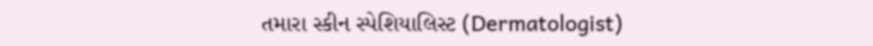તમારા સ્કીન સ્પેશિયાલિસ્ટ (Dermatologist)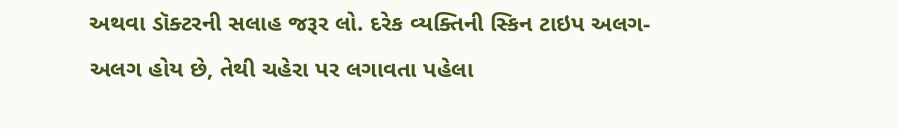અથવા ડૉક્ટરની સલાહ જરૂર લો. દરેક વ્યક્તિની સ્કિન ટાઇપ અલગ-અલગ હોય છે, તેથી ચહેરા પર લગાવતા પહેલા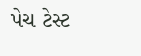પેચ ટેસ્ટ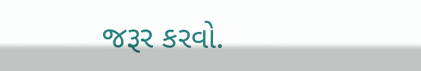જરૂર કરવો.